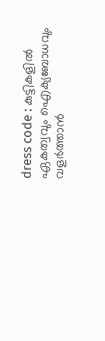dress code : കുട്ടികളില്‍ ഏകത്വവും ഐക്യബോധവും വളര്‍ത്താന്‍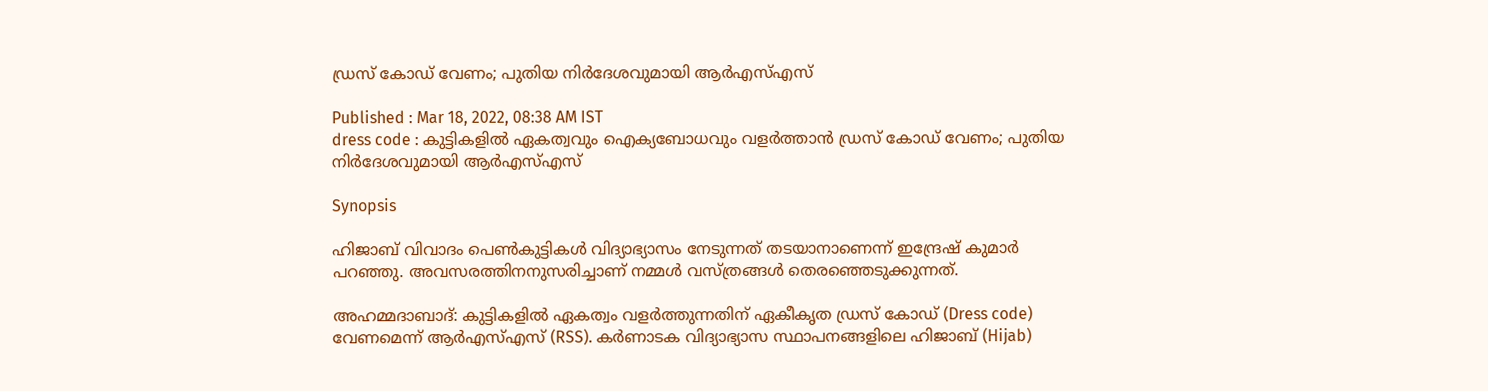ഡ്രസ് കോഡ് വേണം; പുതിയ നിര്‍ദേശവുമായി ആര്‍എസ്എസ്

Published : Mar 18, 2022, 08:38 AM IST
dress code : കുട്ടികളില്‍ ഏകത്വവും ഐക്യബോധവും വളര്‍ത്താന്‍ ഡ്രസ് കോഡ് വേണം; പുതിയ നിര്‍ദേശവുമായി ആര്‍എസ്എസ്

Synopsis

ഹിജാബ് വിവാദം പെണ്‍കുട്ടികള്‍ വിദ്യാഭ്യാസം നേടുന്നത് തടയാനാണെന്ന് ഇന്ദ്രേഷ് കുമാര്‍ പറഞ്ഞു. അവസരത്തിനനുസരിച്ചാണ് നമ്മള്‍ വസ്ത്രങ്ങള്‍ തെരഞ്ഞെടുക്കുന്നത്.

അഹമ്മദാബാദ്: കുട്ടികളില്‍ ഏകത്വം വളര്‍ത്തുന്നതിന് ഏകീകൃത ഡ്രസ് കോഡ് (Dress code) വേണമെന്ന് ആര്‍എസ്എസ് (RSS). കര്‍ണാടക വിദ്യാഭ്യാസ സ്ഥാപനങ്ങളിലെ ഹിജാബ് (Hijab)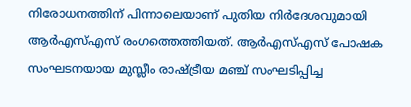നിരോധനത്തിന് പിന്നാലെയാണ് പുതിയ നിര്‍ദേശവുമായി ആര്‍എസ്എസ് രംഗത്തെത്തിയത്. ആര്‍എസ്എസ് പോഷക സംഘടനയായ മുസ്ലീം രാഷ്ട്രീയ മഞ്ച് സംഘടിപ്പിച്ച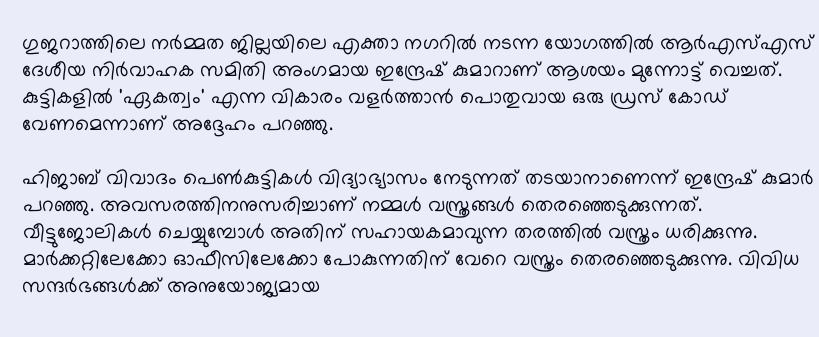ഗുജറാത്തിലെ നര്‍മ്മത ജില്ലയിലെ എക്താ നഗറില്‍ നടന്ന യോഗത്തില്‍ ആര്‍എസ്എസ് ദേശീയ നിര്‍വാഹക സമിതി അംഗമായ ഇന്ദ്രേഷ് കുമാറാണ് ആശയം മുന്നോട്ട് വെച്ചത്. കുട്ടികളില്‍ 'ഏകത്വം' എന്ന വികാരം വളര്‍ത്താന്‍ പൊതുവായ ഒരു ഡ്രസ് കോഡ് വേണമെന്നാണ് അദ്ദേഹം പറഞ്ഞു.

ഹിജാബ് വിവാദം പെണ്‍കുട്ടികള്‍ വിദ്യാഭ്യാസം നേടുന്നത് തടയാനാണെന്ന് ഇന്ദ്രേഷ് കുമാര്‍ പറഞ്ഞു. അവസരത്തിനനുസരിച്ചാണ് നമ്മള്‍ വസ്ത്രങ്ങള്‍ തെരഞ്ഞെടുക്കുന്നത്. വീട്ടുജോലികള്‍ ചെയ്യുമ്പോള്‍ അതിന് സഹായകമാവുന്ന തരത്തില്‍ വസ്ത്രം ധരിക്കുന്നു. മാര്‍ക്കറ്റിലേക്കോ ഓഫീസിലേക്കോ പോകുന്നതിന് വേറെ വസ്ത്രം തെരഞ്ഞെടുക്കുന്നു. വിവിധ സന്ദര്‍ഭങ്ങള്‍ക്ക് അനുയോജ്യമായ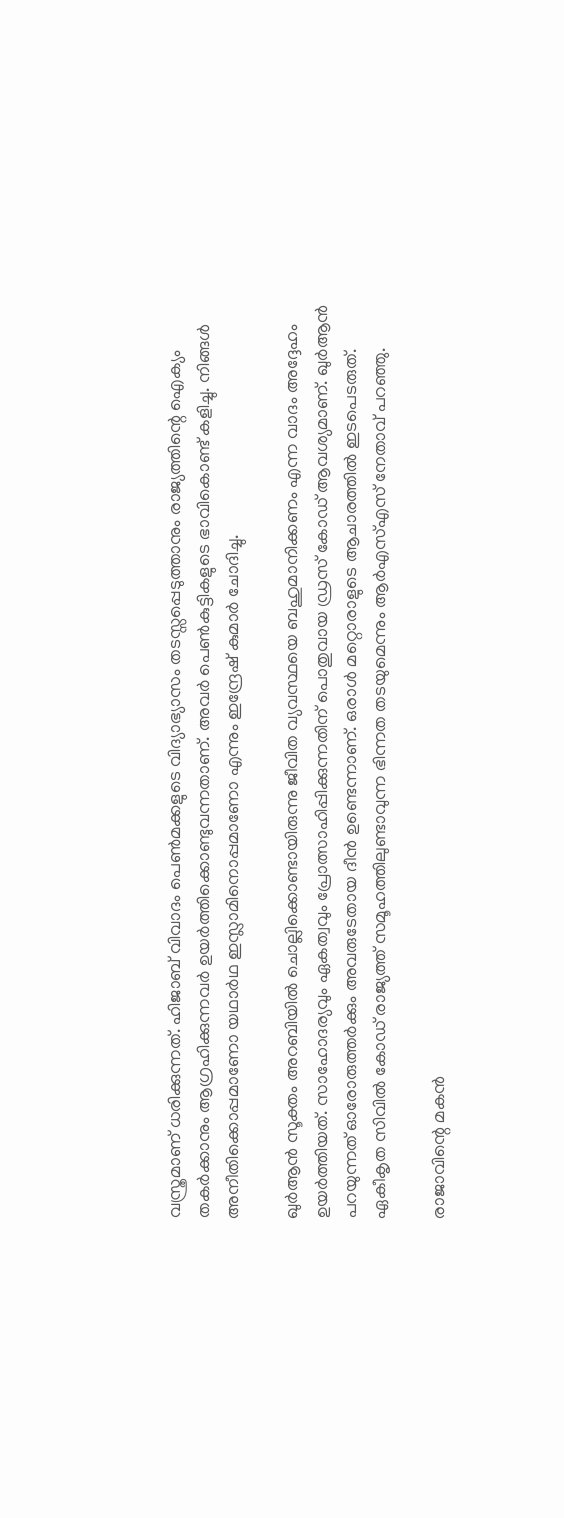വസ്ത്രമാണ് ധരിക്കുന്നത്. ഹിജാബ് വിവാദം പെണ്‍മക്കളുടെ വിദ്യാഭ്യാസം തടസ്സപ്പെടുത്താനും രാജ്യത്തിന്റെ ഐക്യം തകര്‍ക്കാനും ആഗ്രഹിക്കുന്നവര്‍ ഉയര്‍ത്തിക്കൊണ്ടുവന്നതാണ്. അവര്‍ പെണ്‍കുട്ടികളുടെ ഭാവികൊണ്ട് കളിച്ചു. നിങ്ങള്‍ അനീതിക്കൊപ്പമാണോ യഥാര്‍ഥ ഇസ്ലാമിനൊപ്പമാണോ എന്നും ഇന്ദ്രേഷ് കുമാര്‍ ചോദിച്ചു.

ഖുര്‍ആന്‍ സൂക്തം അറബിയില്‍ ചൊല്ലിക്കൊണ്ടായിരുന്നു ജീവിത വ്യവസ്ഥയെ ബഹുമാനിക്കണം എന്ന വാദം അദ്ദേഹം ഉയര്‍ത്തിയത്. സാഹോദര്യവും ഏകത്വവും പ്രോത്സാഹിപ്പിക്കുന്നതിന് പൊതുവായ ഡ്രസ് കോഡ് ആവശ്യമാണ്. ഖുര്‍ആന്‍ പറയുന്നത് ഓരോരുത്തര്‍ക്കും അവരുടേതായ ദീന്‍ ഉണ്ടെന്നാണ്. ഒരാള്‍ മറ്റൊരാളുടെ ആചാരത്തില്‍ ഇടപെടരുത്. ഏകീകൃത സിവില്‍ കോഡ് രാജ്യത്ത് സമൂഹത്തിലുണ്ടാവുന്ന ഭിന്നത തടയുമെന്നും ആര്‍എസ്എസ് നേതാവ് പറഞ്ഞു.

രാജാവിന്റെ മകന്‍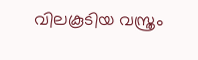വിലകൂടിയ വസ്ത്രം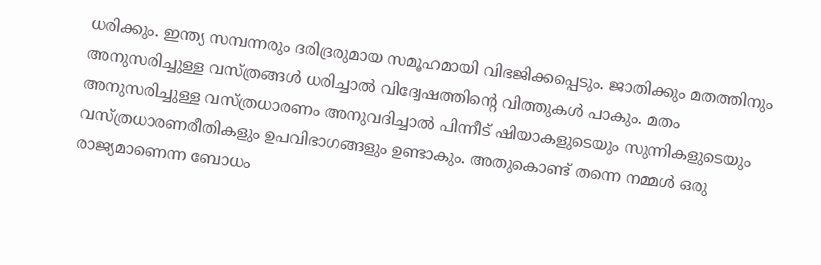ധരിക്കും. ഇന്ത്യ സമ്പന്നരും ദരിദ്രരുമായ സമൂഹമായി വിഭജിക്കപ്പെടും. ജാതിക്കും മതത്തിനും അനുസരിച്ചുള്ള വസ്ത്രങ്ങള്‍ ധരിച്ചാല്‍ വിദ്വേഷത്തിന്റെ വിത്തുകള്‍ പാകും. മതം അനുസരിച്ചുള്ള വസ്ത്രധാരണം അനുവദിച്ചാല്‍ പിന്നീട് ഷിയാകളുടെയും സുന്നികളുടെയും വസ്ത്രധാരണരീതികളും ഉപവിഭാഗങ്ങളും ഉണ്ടാകും. അതുകൊണ്ട് തന്നെ നമ്മള്‍ ഒരു രാജ്യമാണെന്ന ബോധം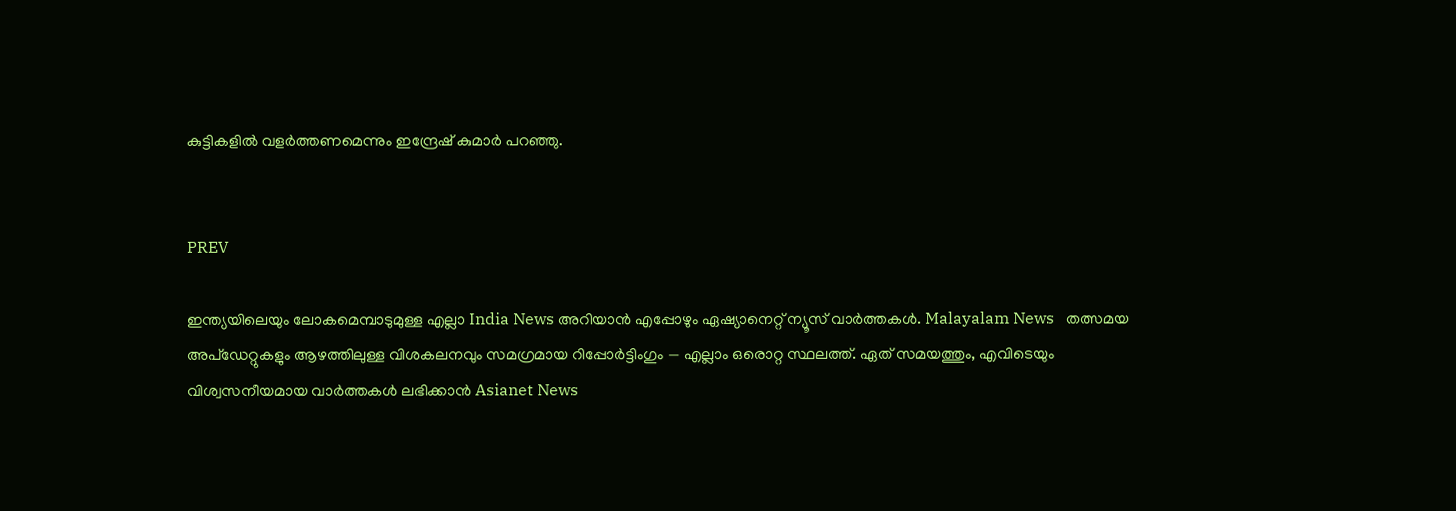കുട്ടികളില്‍ വളര്‍ത്തണമെന്നും ഇന്ദ്രേഷ് കുമാര്‍ പറഞ്ഞു.


PREV

ഇന്ത്യയിലെയും ലോകമെമ്പാടുമുള്ള എല്ലാ India News അറിയാൻ എപ്പോഴും ഏഷ്യാനെറ്റ് ന്യൂസ് വാർത്തകൾ. Malayalam News   തത്സമയ അപ്‌ഡേറ്റുകളും ആഴത്തിലുള്ള വിശകലനവും സമഗ്രമായ റിപ്പോർട്ടിംഗും — എല്ലാം ഒരൊറ്റ സ്ഥലത്ത്. ഏത് സമയത്തും, എവിടെയും വിശ്വസനീയമായ വാർത്തകൾ ലഭിക്കാൻ Asianet News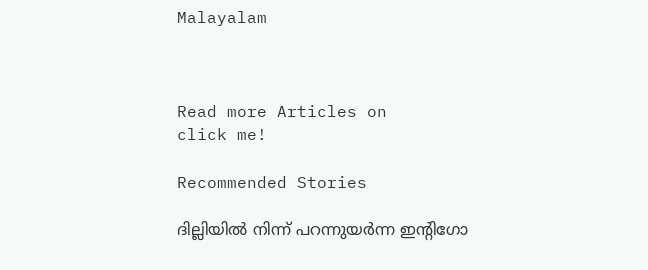Malayalam



Read more Articles on
click me!

Recommended Stories

ദില്ലിയിൽ നിന്ന് പറന്നുയർന്ന ഇൻ്റിഗോ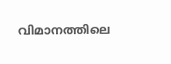വിമാനത്തിലെ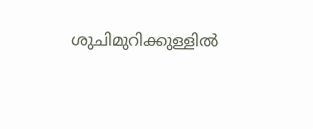ശുചിമുറിക്കുള്ളിൽ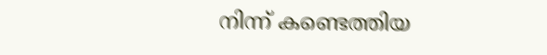നിന്ന് കണ്ടെത്തിയ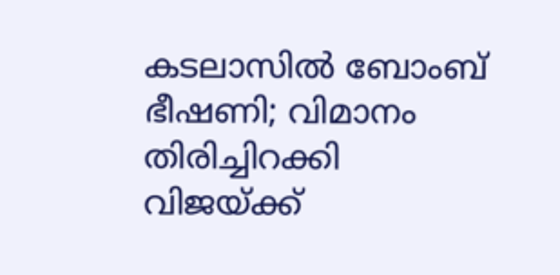കടലാസിൽ ബോംബ് ഭീഷണി; വിമാനം തിരിച്ചിറക്കി
വിജയ്ക്ക്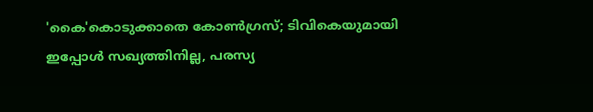'കൈ'കൊടുക്കാതെ കോണ്‍ഗ്രസ്; ടിവികെയുമായി ഇപ്പോൾ സഖ്യത്തിനില്ല, പരസ്യ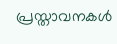പ്രസ്താവനകൾ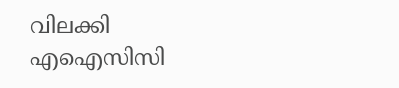വിലക്കി എഐസിസി